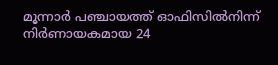മൂന്നാർ പഞ്ചായത്ത് ഓഫിസിൽനിന്ന് നിർണായകമായ 24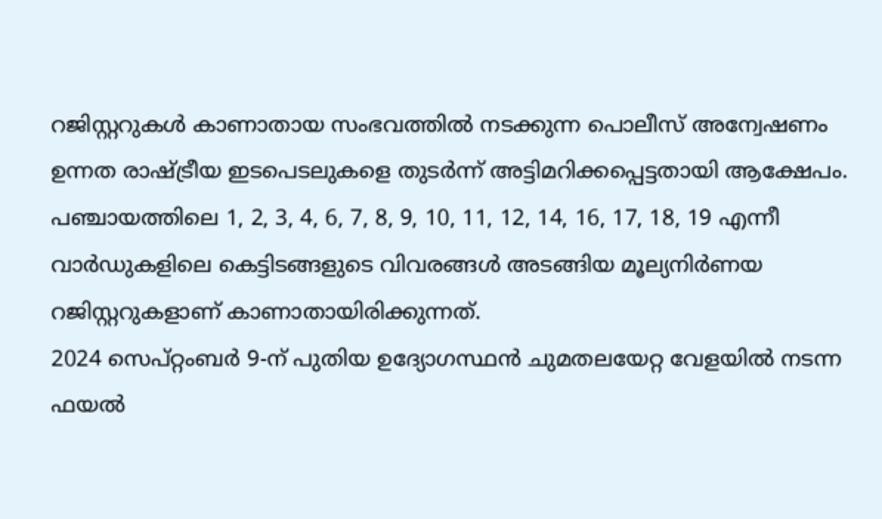റജിസ്റ്ററുകൾ കാണാതായ സംഭവത്തിൽ നടക്കുന്ന പൊലീസ് അന്വേഷണം ഉന്നത രാഷ്ട്രീയ ഇടപെടലുകളെ തുടർന്ന് അട്ടിമറിക്കപ്പെട്ടതായി ആക്ഷേപം. പഞ്ചായത്തിലെ 1, 2, 3, 4, 6, 7, 8, 9, 10, 11, 12, 14, 16, 17, 18, 19 എന്നീ വാർഡുകളിലെ കെട്ടിടങ്ങളുടെ വിവരങ്ങൾ അടങ്ങിയ മൂല്യനിർണയ റജിസ്റ്ററുകളാണ് കാണാതായിരിക്കുന്നത്.
2024 സെപ്റ്റംബർ 9-ന് പുതിയ ഉദ്യോഗസ്ഥൻ ചുമതലയേറ്റ വേളയിൽ നടന്ന ഫയൽ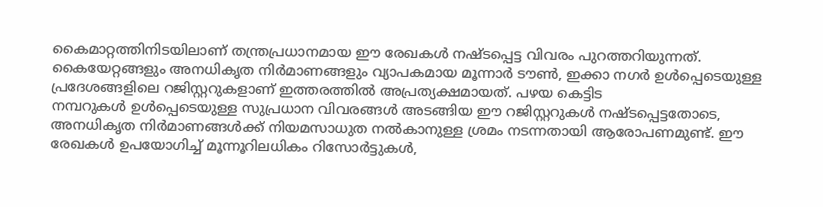കൈമാറ്റത്തിനിടയിലാണ് തന്ത്രപ്രധാനമായ ഈ രേഖകൾ നഷ്ടപ്പെട്ട വിവരം പുറത്തറിയുന്നത്.
കൈയേറ്റങ്ങളും അനധികൃത നിർമാണങ്ങളും വ്യാപകമായ മൂന്നാർ ടൗൺ, ഇക്കാ നഗർ ഉൾപ്പെടെയുള്ള പ്രദേശങ്ങളിലെ റജിസ്റ്ററുകളാണ് ഇത്തരത്തിൽ അപ്രത്യക്ഷമായത്. പഴയ കെട്ടിട
നമ്പറുകൾ ഉൾപ്പെടെയുള്ള സുപ്രധാന വിവരങ്ങൾ അടങ്ങിയ ഈ റജിസ്റ്ററുകൾ നഷ്ടപ്പെട്ടതോടെ, അനധികൃത നിർമാണങ്ങൾക്ക് നിയമസാധുത നൽകാനുള്ള ശ്രമം നടന്നതായി ആരോപണമുണ്ട്. ഈ രേഖകൾ ഉപയോഗിച്ച് മൂന്നൂറിലധികം റിസോർട്ടുകൾ,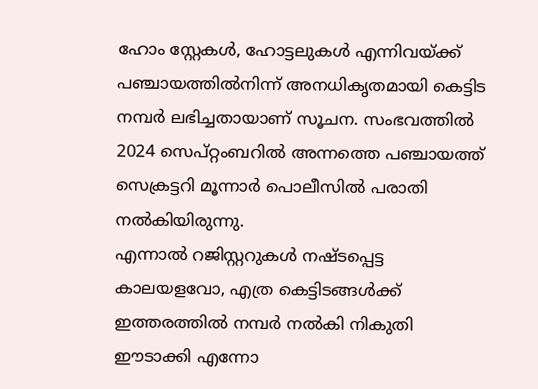ഹോം സ്റ്റേകൾ, ഹോട്ടലുകൾ എന്നിവയ്ക്ക് പഞ്ചായത്തിൽനിന്ന് അനധികൃതമായി കെട്ടിട
നമ്പർ ലഭിച്ചതായാണ് സൂചന. സംഭവത്തിൽ 2024 സെപ്റ്റംബറിൽ അന്നത്തെ പഞ്ചായത്ത് സെക്രട്ടറി മൂന്നാർ പൊലീസിൽ പരാതി നൽകിയിരുന്നു.
എന്നാൽ റജിസ്റ്ററുകൾ നഷ്ടപ്പെട്ട കാലയളവോ, എത്ര കെട്ടിടങ്ങൾക്ക് ഇത്തരത്തിൽ നമ്പർ നൽകി നികുതി ഈടാക്കി എന്നോ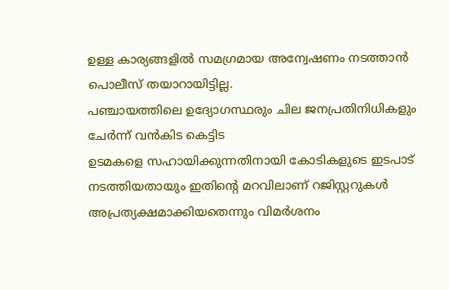ഉള്ള കാര്യങ്ങളിൽ സമഗ്രമായ അന്വേഷണം നടത്താൻ പൊലീസ് തയാറായിട്ടില്ല.
പഞ്ചായത്തിലെ ഉദ്യോഗസ്ഥരും ചില ജനപ്രതിനിധികളും ചേർന്ന് വൻകിട കെട്ടിട
ഉടമകളെ സഹായിക്കുന്നതിനായി കോടികളുടെ ഇടപാട് നടത്തിയതായും ഇതിന്റെ മറവിലാണ് റജിസ്റ്ററുകൾ അപ്രത്യക്ഷമാക്കിയതെന്നും വിമർശനം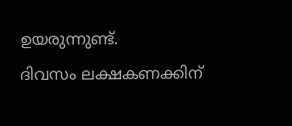ഉയരുന്നുണ്ട്.
ദിവസം ലക്ഷകണക്കിന്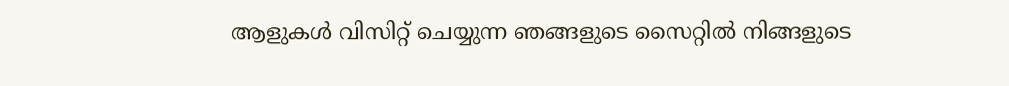ആളുകൾ വിസിറ്റ് ചെയ്യുന്ന ഞങ്ങളുടെ സൈറ്റിൽ നിങ്ങളുടെ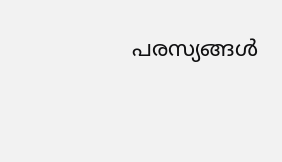പരസ്യങ്ങൾ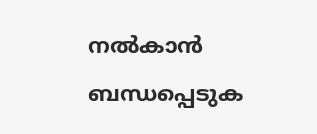നൽകാൻ ബന്ധപ്പെടുക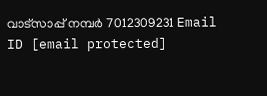വാട്സാപ്പ് നമ്പർ 7012309231 Email ID [email protected]